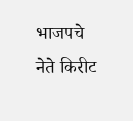भाजपचे नेते किरीट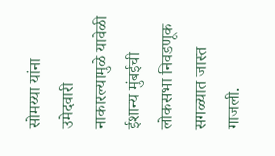सोमय्या यांना उमेदवारी नाकारल्यामुळे यावेळी ईशान्य मुंबईची लोकसभा निवडणूक सगळ्यात जास्त गाजली.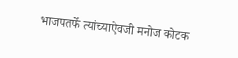भाजपतर्फे त्यांच्याऐवजी मनोज कोटक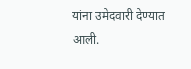यांना उमेदवारी देण्यात आली.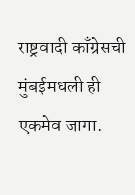राष्ट्रवादी काँग्रेसची मुंबईमधली ही एकमेव जागा.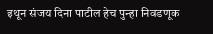इथून संजय दिना पाटील हेच पुन्हा निवडणूक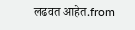लढवत आहेत.from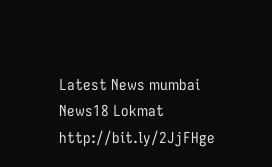Latest News mumbai News18 Lokmat http://bit.ly/2JjFHge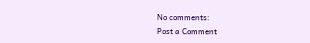No comments:
Post a Comment